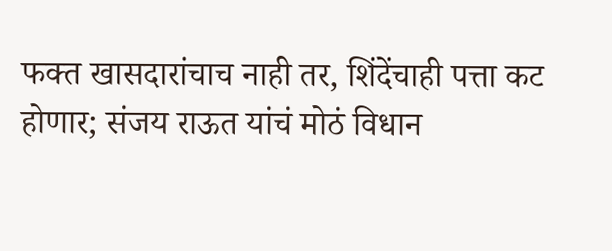फक्त खासदारांचाच नाही तर, शिंदेंचाही पत्ता कट होणार; संजय राऊत यांचं मोठं विधान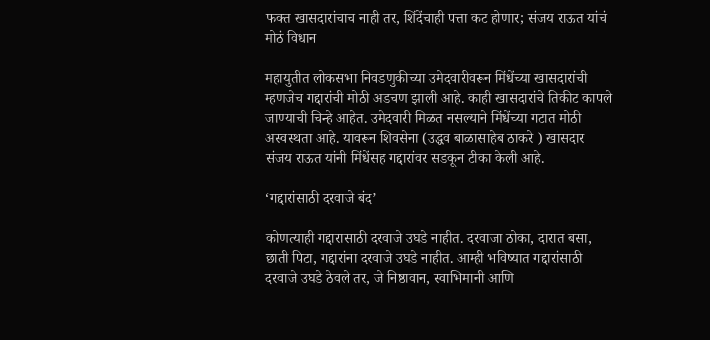फक्त खासदारांचाच नाही तर, शिंदेंचाही पत्ता कट होणार; संजय राऊत यांचं मोठं विधान

महायुतीत लोकसभा निवडणुकीच्या उमेदवारीवरून मिंधेंच्या खासदारांची म्हणजेच गद्दारांची मोठी अडचण झाली आहे. काही खासदारांचे तिकीट कापले जाण्याची चिन्हे आहेत. उमेदवारी मिळत नसल्याने मिंधेंच्या गटात मोठी अस्वस्थता आहे. यावरून शिवसेना (उद्धव बाळासाहेब ठाकरे ) खासदार संजय राऊत यांनी मिंधेंसह गद्दारांवर सडकून टीका केली आहे.

‘गद्दारांसाठी दरवाजे बंद’

कोणत्याही गद्दारासाठी दरवाजे उघडे नाहीत. दरवाजा ठोका, दारात बसा, छाती पिटा, गद्दारांना दरवाजे उघडे नाहीत. आम्ही भविष्यात गद्दारांसाठी दरवाजे उघडे ठेवले तर, जे निष्ठावान, स्वाभिमानी आणि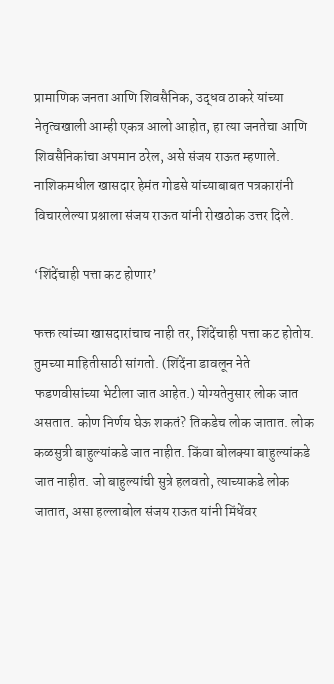प्रामाणिक जनता आणि शिवसैनिक, उद्धव ठाकरे यांच्या नेतृत्वखाली आम्ही एकत्र आलो आहोत, हा त्या जनतेचा आणि शिवसैनिकांचा अपमान ठरेल, असे संजय राऊत म्हणाले. नाशिकमधील खासदार हेमंत गोडसे यांच्याबाबत पत्रकारांनी विचारलेल्या प्रश्नाला संजय राऊत यांनी रोखठोक उत्तर दिले.

‘शिंदेंचाही पत्ता कट होणार’

फक्त त्यांच्या खासदारांचाच नाही तर, शिंदेंचाही पत्ता कट होतोय. तुमच्या माहितीसाठी सांगतो. (शिंदेंना डावलून नेते फडणवीसांच्या भेटीला जात आहेत.) योग्यतेनुसार लोक जात असतात. कोण निर्णय घेऊ शकतं? तिकडेच लोक जातात. लोक कळसुत्री बाहुल्यांकडे जात नाहीत. किंवा बोलक्या बाहुल्यांकडे जात नाहीत. जो बाहुल्यांची सुत्रे हलवतो, त्याच्याकडे लोक जातात, असा हल्लाबोल संजय राऊत यांनी मिंधेंवर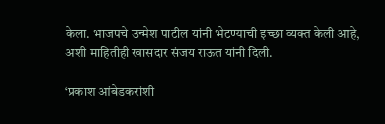केला. भाजपचे उन्मेश पाटील यांनी भेटण्याची इच्छा व्यक्त केली आहे, अशी माहितीही खासदार संजय राऊत यांनी दिली.

‘प्रकाश आंबेडकरांशी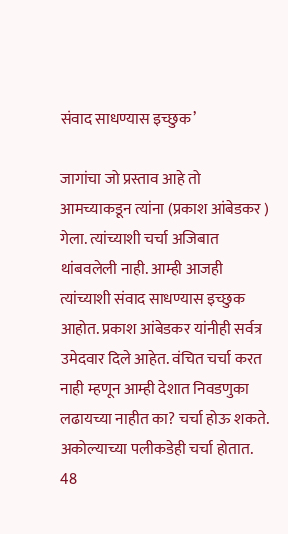संवाद साधण्यास इच्छुक’

जागांचा जो प्रस्ताव आहे तो आमच्याकडून त्यांना (प्रकाश आंबेडकर ) गेला. त्यांच्याशी चर्चा अजिबात थांबवलेली नाही. आम्ही आजही त्यांच्याशी संवाद साधण्यास इच्छुक आहोत. प्रकाश आंबेडकर यांनीही सर्वत्र उमेदवार दिले आहेत. वंचित चर्चा करत नाही म्हणून आम्ही देशात निवडणुका लढायच्या नाहीत का? चर्चा होऊ शकते. अकोल्याच्या पलीकडेही चर्चा होतात. 48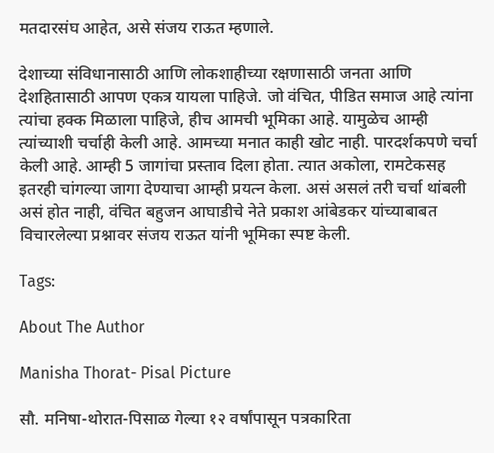मतदारसंघ आहेत, असे संजय राऊत म्हणाले.

देशाच्या संविधानासाठी आणि लोकशाहीच्या रक्षणासाठी जनता आणि देशहितासाठी आपण एकत्र यायला पाहिजे. जो वंचित, पीडित समाज आहे त्यांना त्यांचा हक्क मिळाला पाहिजे, हीच आमची भूमिका आहे. यामुळेच आम्ही त्यांच्याशी चर्चाही केली आहे. आमच्या मनात काही खोट नाही. पारदर्शकपणे चर्चा केली आहे. आम्ही 5 जागांचा प्रस्ताव दिला होता. त्यात अकोला, रामटेकसह इतरही चांगल्या जागा देण्याचा आम्ही प्रयत्न केला. असं असलं तरी चर्चा थांबली असं होत नाही, वंचित बहुजन आघाडीचे नेते प्रकाश आंबेडकर यांच्याबाबत विचारलेल्या प्रश्नावर संजय राऊत यांनी भूमिका स्पष्ट केली.

Tags:

About The Author

Manisha Thorat- Pisal Picture

सौ. मनिषा-थोरात-पिसाळ गेल्या १२ वर्षांपासून पत्रकारिता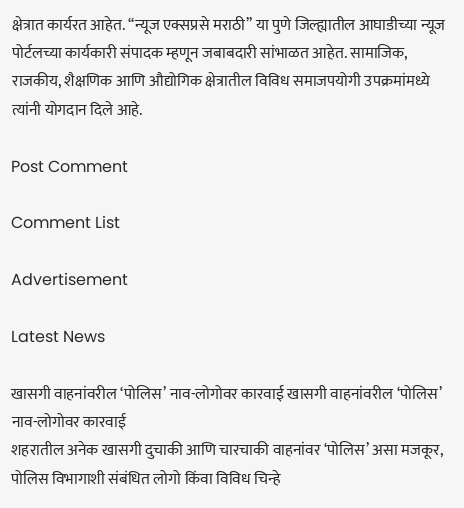क्षेत्रात कार्यरत आहेत. ‘‘न्यूज एक्सप्रसे मराठी’’ या पुणे जिल्ह्यातील आघाडीच्या न्यूज पोर्टलच्या कार्यकारी संपादक म्हणून जबाबदारी सांभाळत आहेत. सामाजिक, राजकीय, शैक्षणिक आणि औद्योगिक क्षेत्रातील विविध समाजपयोगी उपक्रमांमध्ये त्यांनी योगदान दिले आहे.

Post Comment

Comment List

Advertisement

Latest News

खासगी वाहनांवरील ‘पोलिस’ नाव-लोगोवर कारवाई खासगी वाहनांवरील ‘पोलिस’ नाव-लोगोवर कारवाई
शहरातील अनेक खासगी दुचाकी आणि चारचाकी वाहनांवर ‘पोलिस’ असा मजकूर, पोलिस विभागाशी संबंधित लोगो किंवा विविध चिन्हे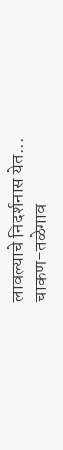लावल्याचे निदर्शनास येत...
चाकण-तळेगाव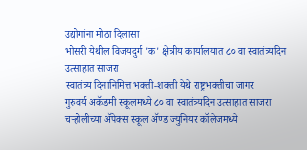उद्योगांना मोठा दिलासा
भोसरी येथील विजयदुर्ग 'क' क्षेत्रीय कार्यालयात ८० वा स्वातंत्र्यदिन उत्साहात साजरा
स्वातंत्र्य दिनानिमित्त भक्ती-शक्ती येथे राष्ट्रभक्तीचा जागर
गुरुवर्य अकॅडमी स्कूलमध्ये ८० वा स्वातंत्र्यदिन उत्साहात साजरा
चऱ्होलीच्या अ‍ॅपेक्स स्कूल अ‍ॅण्ड ज्युनियर कॉलेजमध्ये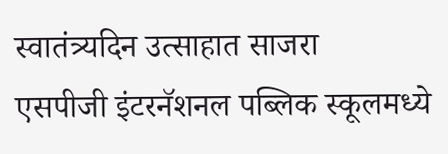स्वातंत्र्यदिन उत्साहात साजरा
एसपीजी इंटरनॅशनल पब्लिक स्कूलमध्ये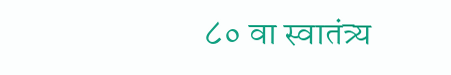८० वा स्वातंत्र्य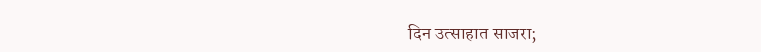दिन उत्साहात साजरा;